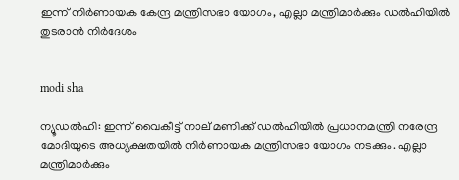ഇന്ന് നിര്‍ണായക കേന്ദ്ര മന്ത്രിസഭാ യോഗം, എല്ലാ മന്ത്രിമാര്‍ക്കും ഡല്‍ഹിയില്‍ തുടരാന്‍ നിര്‍ദേശം


modi sha

ന്യൂഡല്‍ഹി: ഇന്ന് വൈകീട്ട് നാല് മണിക്ക് ഡല്‍ഹിയില്‍ പ്രധാനമന്ത്രി നരേന്ദ്ര മോദിയുടെ അധ്യക്ഷതയില്‍ നിര്‍ണായക മന്ത്രിസഭാ യോഗം നടക്കും. എല്ലാ മന്ത്രിമാര്‍ക്കും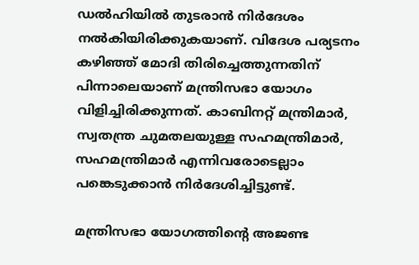ഡല്‍ഹിയില്‍ തുടരാന്‍ നിര്‍ദേശം നല്‍കിയിരിക്കുകയാണ്. വിദേശ പര്യടനം കഴിഞ്ഞ് മോദി തിരിച്ചെത്തുന്നതിന് പിന്നാലെയാണ് മന്ത്രിസഭാ യോഗം വിളിച്ചിരിക്കുന്നത്. കാബിനറ്റ് മന്ത്രിമാര്‍, സ്വതന്ത്ര ചുമതലയുള്ള സഹമന്ത്രിമാര്‍, സഹമന്ത്രിമാര്‍ എന്നിവരോടെല്ലാം പങ്കെടുക്കാന്‍ നിര്‍ദേശിച്ചിട്ടുണ്ട്.

മന്ത്രിസഭാ യോഗത്തിന്റെ അജണ്ട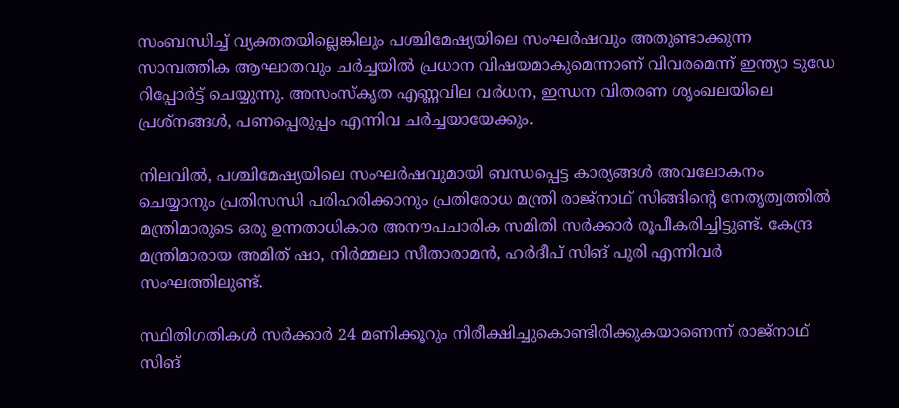സംബന്ധിച്ച് വ്യക്തതയില്ലെങ്കിലും പശ്ചിമേഷ്യയിലെ സംഘര്‍ഷവും അതുണ്ടാക്കുന്ന സാമ്പത്തിക ആഘാതവും ചര്‍ച്ചയില്‍ പ്രധാന വിഷയമാകുമെന്നാണ് വിവരമെന്ന് ഇന്ത്യാ ടുഡേ റിപ്പോര്‍ട്ട് ചെയ്യുന്നു. അസംസ്‌കൃത എണ്ണവില വര്‍ധന, ഇന്ധന വിതരണ ശൃംഖലയിലെ പ്രശ്‌നങ്ങള്‍, പണപ്പെരുപ്പം എന്നിവ ചര്‍ച്ചയായേക്കും.

നിലവില്‍, പശ്ചിമേഷ്യയിലെ സംഘര്‍ഷവുമായി ബന്ധപ്പെട്ട കാര്യങ്ങള്‍ അവലോകനം ചെയ്യാനും പ്രതിസന്ധി പരിഹരിക്കാനും പ്രതിരോധ മന്ത്രി രാജ്നാഥ് സിങ്ങിന്റെ നേതൃത്വത്തില്‍ മന്ത്രിമാരുടെ ഒരു ഉന്നതാധികാര അനൗപചാരിക സമിതി സര്‍ക്കാര്‍ രൂപീകരിച്ചിട്ടുണ്ട്. കേന്ദ്ര മന്ത്രിമാരായ അമിത് ഷാ, നിര്‍മ്മലാ സീതാരാമന്‍, ഹര്‍ദീപ് സിങ് പുരി എന്നിവര്‍ സംഘത്തിലുണ്ട്.

സ്ഥിതിഗതികള്‍ സര്‍ക്കാര്‍ 24 മണിക്കൂറും നിരീക്ഷിച്ചുകൊണ്ടിരിക്കുകയാണെന്ന് രാജ്നാഥ് സിങ്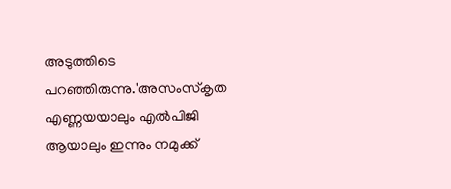അടുത്തിടെ പറഞ്ഞിരുന്നു.'അസംസ്‌കൃത എണ്ണയയാലും എല്‍പിജി ആയാലും ഇന്നും നമുക്ക്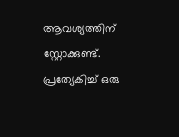ആവശ്യത്തിന് സ്റ്റോക്കുണ്ട്. പ്രത്യേകിച്ച് ഒരു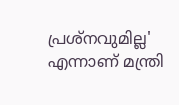പ്രശ്‌നവുമില്ല' എന്നാണ് മന്ത്രി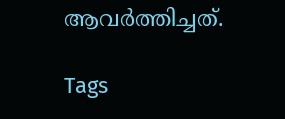ആവര്‍ത്തിച്ചത്.

Tags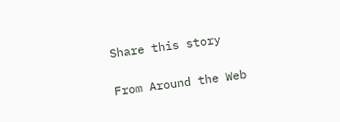Share this story

From Around the Web